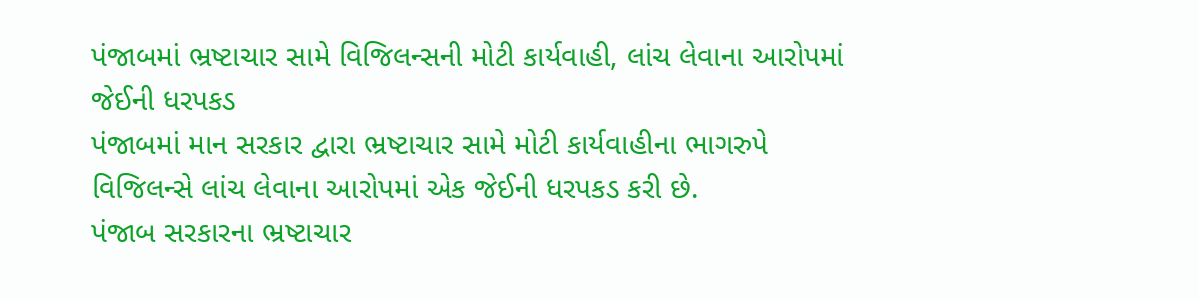પંજાબમાં ભ્રષ્ટાચાર સામે વિજિલન્સની મોટી કાર્યવાહી, લાંચ લેવાના આરોપમાં જેઈની ધરપકડ
પંજાબમાં માન સરકાર દ્વારા ભ્રષ્ટાચાર સામે મોટી કાર્યવાહીના ભાગરુપે વિજિલન્સે લાંચ લેવાના આરોપમાં એક જેઈની ધરપકડ કરી છે.
પંજાબ સરકારના ભ્રષ્ટાચાર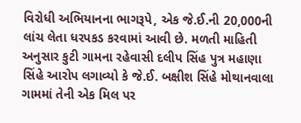વિરોધી અભિયાનના ભાગરૂપે, એક જે.ઈ.ની 20,000ની લાંચ લેતા ધરપકડ કરવામાં આવી છે. મળતી માહિતી અનુસાર કુટી ગામના રહેવાસી દલીપ સિંહ પુત્ર મહાણા સિંહે આરોપ લગાવ્યો કે જે.ઈ. બક્ષીશ સિંહે મોથાનવાલા ગામમાં તેની એક મિલ પર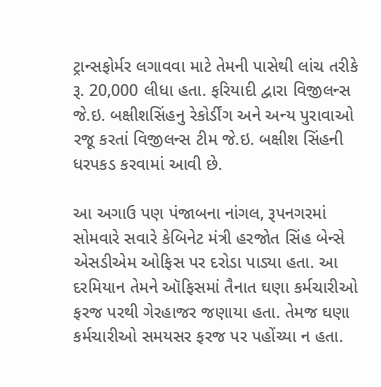ટ્રાન્સફોર્મર લગાવવા માટે તેમની પાસેથી લાંચ તરીકે રૂ. 20,000 લીધા હતા. ફરિયાદી દ્વારા વિજીલન્સ જે.ઇ. બક્ષીશસિંહનુ રેકોર્ડીંગ અને અન્ય પુરાવાઓ રજૂ કરતાં વિજીલન્સ ટીમ જે.ઇ. બક્ષીશ સિંહની ધરપકડ કરવામાં આવી છે.

આ અગાઉ પણ પંજાબના નાંગલ, રૂપનગરમાં સોમવારે સવારે કેબિનેટ મંત્રી હરજોત સિંહ બેન્સે એસડીએમ ઓફિસ પર દરોડા પાડ્યા હતા. આ દરમિયાન તેમને ઑફિસમાં તૈનાત ઘણા કર્મચારીઓ ફરજ પરથી ગેરહાજર જણાયા હતા. તેમજ ઘણા કર્મચારીઓ સમયસર ફરજ પર પહોંચ્યા ન હતા.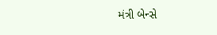મંત્રી બેન્સે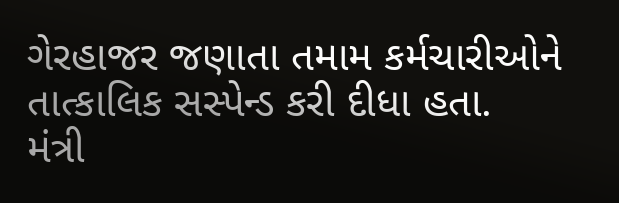ગેરહાજર જણાતા તમામ કર્મચારીઓને તાત્કાલિક સસ્પેન્ડ કરી દીધા હતા.
મંત્રી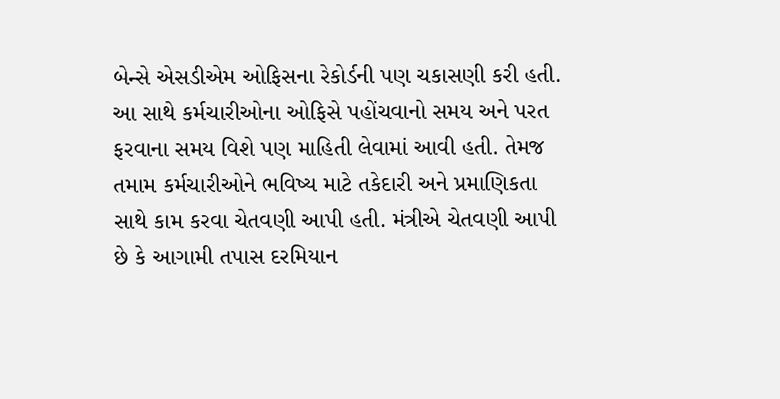બેન્સે એસડીએમ ઓફિસના રેકોર્ડની પણ ચકાસણી કરી હતી. આ સાથે કર્મચારીઓના ઓફિસે પહોંચવાનો સમય અને પરત ફરવાના સમય વિશે પણ માહિતી લેવામાં આવી હતી. તેમજ તમામ કર્મચારીઓને ભવિષ્ય માટે તકેદારી અને પ્રમાણિકતા સાથે કામ કરવા ચેતવણી આપી હતી. મંત્રીએ ચેતવણી આપી છે કે આગામી તપાસ દરમિયાન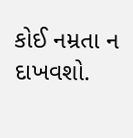કોઈ નમ્રતા ન દાખવશો.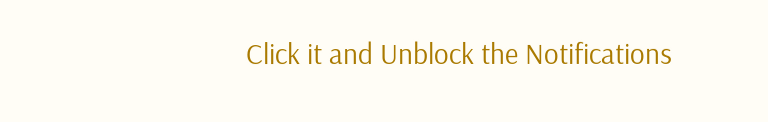Click it and Unblock the Notifications